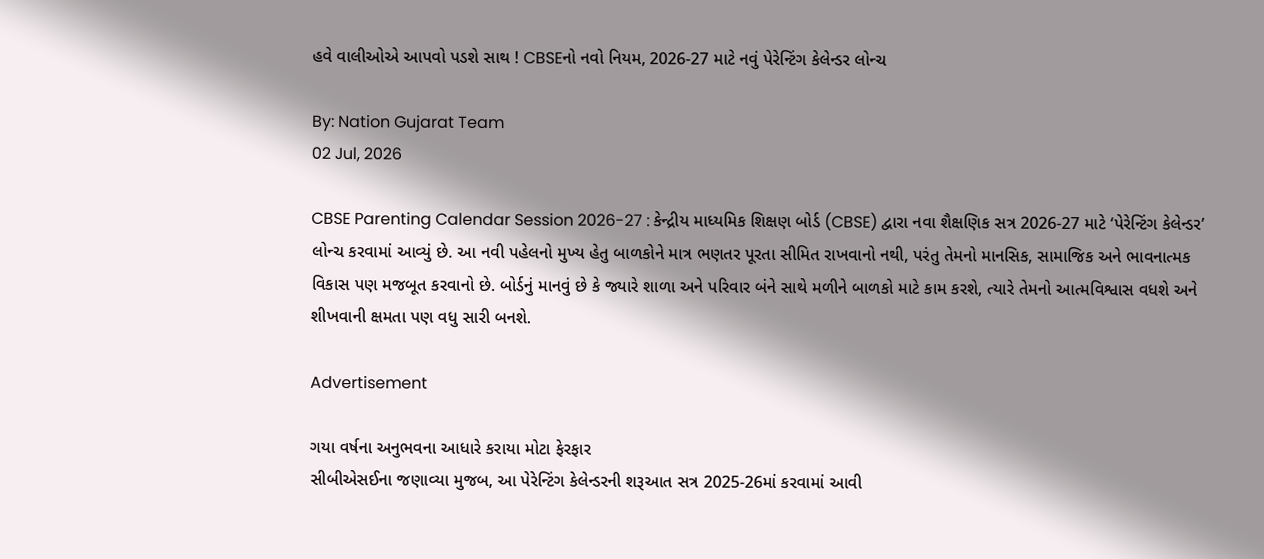હવે વાલીઓએ આપવો પડશે સાથ ! CBSEનો નવો નિયમ, 2026-27 માટે નવું પેરેન્ટિંગ કેલેન્ડર લોન્ચ

By: Nation Gujarat Team
02 Jul, 2026

CBSE Parenting Calendar Session 2026-27 : કેન્દ્રીય માધ્યમિક શિક્ષણ બોર્ડ (CBSE) દ્વારા નવા શૈક્ષણિક સત્ર 2026-27 માટે ‘પેરેન્ટિંગ કેલેન્ડર’ લોન્ચ કરવામાં આવ્યું છે. આ નવી પહેલનો મુખ્ય હેતુ બાળકોને માત્ર ભણતર પૂરતા સીમિત રાખવાનો નથી, પરંતુ તેમનો માનસિક, સામાજિક અને ભાવનાત્મક વિકાસ પણ મજબૂત કરવાનો છે. બોર્ડનું માનવું છે કે જ્યારે શાળા અને પરિવાર બંને સાથે મળીને બાળકો માટે કામ કરશે, ત્યારે તેમનો આત્મવિશ્વાસ વધશે અને શીખવાની ક્ષમતા પણ વધુ સારી બનશે.

Advertisement

ગયા વર્ષના અનુભવના આધારે કરાયા મોટા ફેરફાર
સીબીએસઈના જણાવ્યા મુજબ, આ પેરેન્ટિંગ કેલેન્ડરની શરૂઆત સત્ર 2025-26માં કરવામાં આવી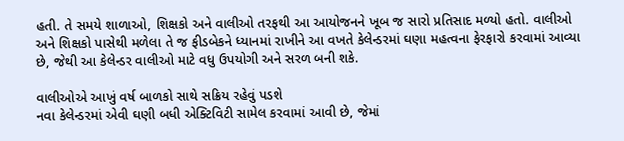હતી. તે સમયે શાળાઓ, શિક્ષકો અને વાલીઓ તરફથી આ આયોજનને ખૂબ જ સારો પ્રતિસાદ મળ્યો હતો. વાલીઓ અને શિક્ષકો પાસેથી મળેલા તે જ ફીડબેકને ધ્યાનમાં રાખીને આ વખતે કેલેન્ડરમાં ઘણા મહત્વના ફેરફારો કરવામાં આવ્યા છે, જેથી આ કેલેન્ડર વાલીઓ માટે વધુ ઉપયોગી અને સરળ બની શકે.

વાલીઓએ આખું વર્ષ બાળકો સાથે સક્રિય રહેવું પડશે
નવા કેલેન્ડરમાં એવી ઘણી બધી એક્ટિવિટી સામેલ કરવામાં આવી છે, જેમાં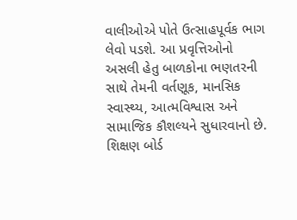વાલીઓએ પોતે ઉત્સાહપૂર્વક ભાગ લેવો પડશે. આ પ્રવૃત્તિઓનો અસલી હેતુ બાળકોના ભણતરની સાથે તેમની વર્તણૂક, માનસિક સ્વાસ્થ્ય, આત્મવિશ્વાસ અને સામાજિક કૌશલ્યને સુધારવાનો છે. શિક્ષણ બોર્ડ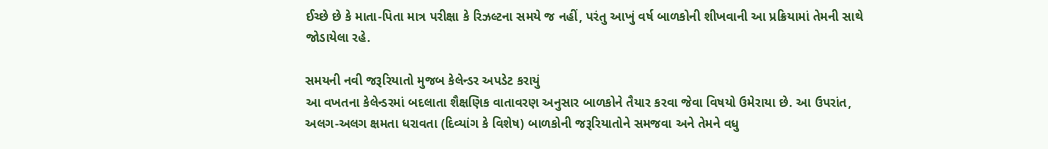ઈચ્છે છે કે માતા-પિતા માત્ર પરીક્ષા કે રિઝલ્ટના સમયે જ નહીં, પરંતુ આખું વર્ષ બાળકોની શીખવાની આ પ્રક્રિયામાં તેમની સાથે જોડાયેલા રહે.

સમયની નવી જરૂરિયાતો મુજબ કેલેન્ડર અપડેટ કરાયું
આ વખતના કેલેન્ડરમાં બદલાતા શૈક્ષણિક વાતાવરણ અનુસાર બાળકોને તૈયાર કરવા જેવા વિષયો ઉમેરાયા છે. આ ઉપરાંત, અલગ-અલગ ક્ષમતા ધરાવતા (દિવ્યાંગ કે વિશેષ) બાળકોની જરૂરિયાતોને સમજવા અને તેમને વધુ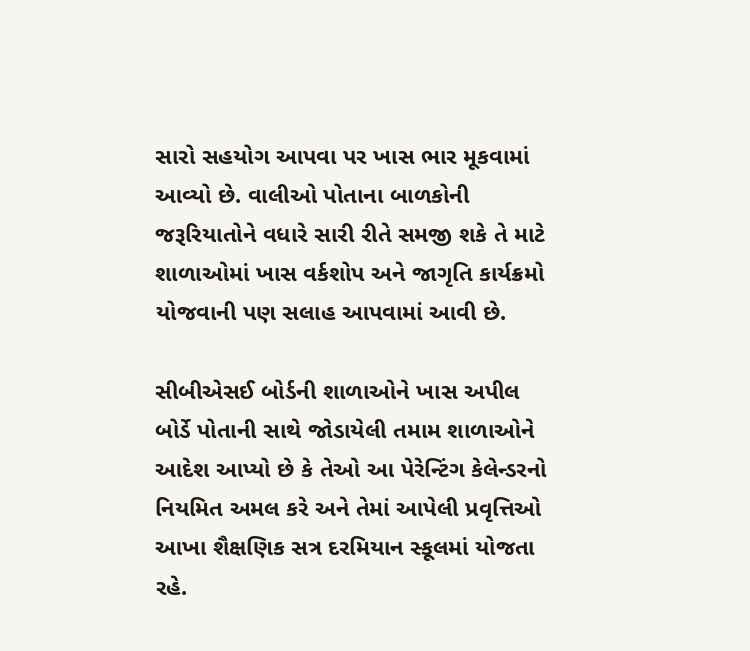સારો સહયોગ આપવા પર ખાસ ભાર મૂકવામાં આવ્યો છે. વાલીઓ પોતાના બાળકોની જરૂરિયાતોને વધારે સારી રીતે સમજી શકે તે માટે શાળાઓમાં ખાસ વર્કશોપ અને જાગૃતિ કાર્યક્રમો યોજવાની પણ સલાહ આપવામાં આવી છે.

સીબીએસઈ બોર્ડની શાળાઓને ખાસ અપીલ
બોર્ડે પોતાની સાથે જોડાયેલી તમામ શાળાઓને આદેશ આપ્યો છે કે તેઓ આ પેરેન્ટિંગ કેલેન્ડરનો નિયમિત અમલ કરે અને તેમાં આપેલી પ્રવૃત્તિઓ આખા શૈક્ષણિક સત્ર દરમિયાન સ્કૂલમાં યોજતા રહે.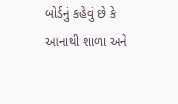બોર્ડનું કહેવું છે કે આનાથી શાળા અને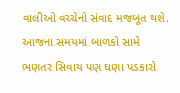વાલીઓ વચ્ચેનો સંવાદ મજબૂત થશે. આજના સમયમાં બાળકો સામે ભણતર સિવાય પણ ઘણા પડકારો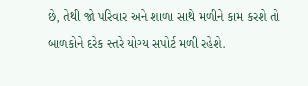છે, તેથી જો પરિવાર અને શાળા સાથે મળીને કામ કરશે તો બાળકોને દરેક સ્તરે યોગ્ય સપોર્ટ મળી રહેશે.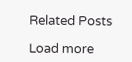Related Posts

Load more